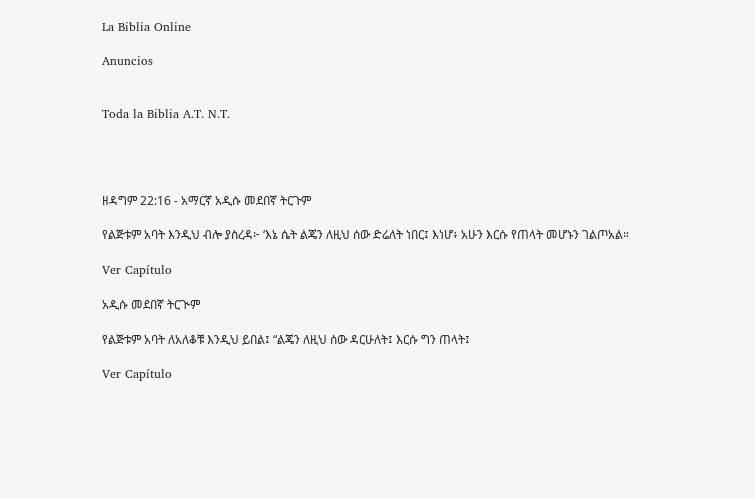La Biblia Online

Anuncios


Toda la Biblia A.T. N.T.




ዘዳግም 22:16 - አማርኛ አዲሱ መደበኛ ትርጉም

የልጅቱም አባት እንዲህ ብሎ ያስረዳ፦ ‘እኔ ሴት ልጄን ለዚህ ሰው ድሬለት ነበር፤ እነሆ፥ አሁን እርሱ የጠላት መሆኑን ገልጦአል።

Ver Capítulo

አዲሱ መደበኛ ትርጒም

የልጅቱም አባት ለአለቆቹ እንዲህ ይበል፤ “ልጄን ለዚህ ሰው ዳርሁለት፤ እርሱ ግን ጠላት፤

Ver Capítulo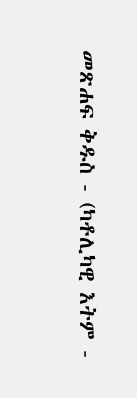መጽሐፍ ቅዱስ - (ካቶሊካዊ እትም -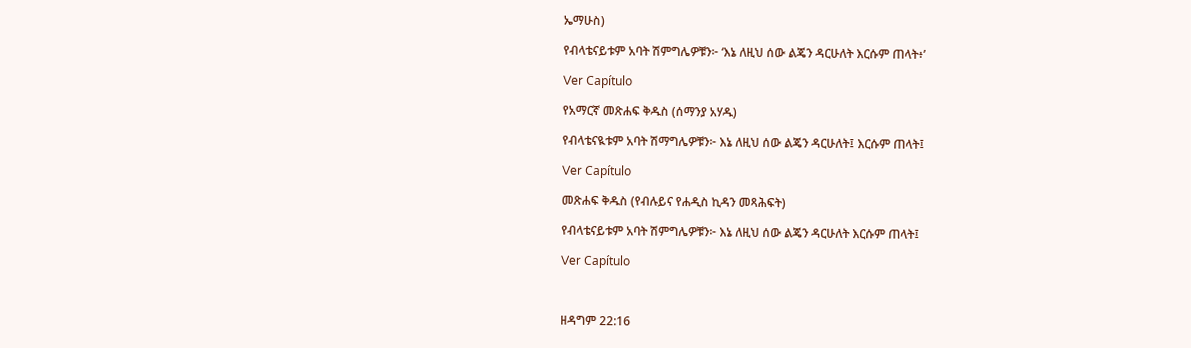ኤማሁስ)

የብላቴናይቱም አባት ሽምግሌዎቹን፦ ‘እኔ ለዚህ ሰው ልጄን ዳርሁለት እርሱም ጠላት፥’

Ver Capítulo

የአማርኛ መጽሐፍ ቅዱስ (ሰማንያ አሃዱ)

የብላቴናዪቱም አባት ሽማግሌዎቹን፦ እኔ ለዚህ ሰው ልጄን ዳርሁለት፤ እርሱም ጠላት፤

Ver Capítulo

መጽሐፍ ቅዱስ (የብሉይና የሐዲስ ኪዳን መጻሕፍት)

የብላቴናይቱም አባት ሽምግሌዎቹን፦ እኔ ለዚህ ሰው ልጄን ዳርሁለት እርሱም ጠላት፤

Ver Capítulo



ዘዳግም 22:16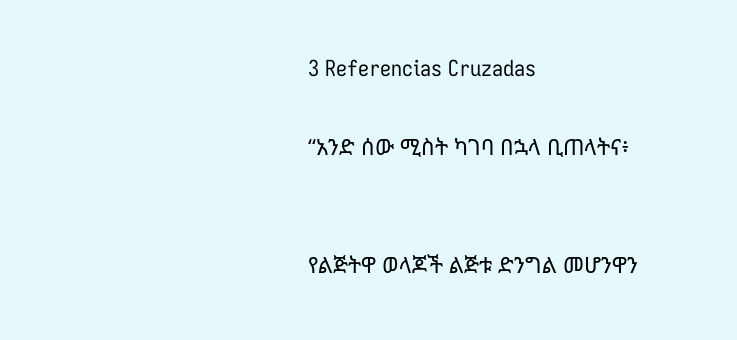3 Referencias Cruzadas

“አንድ ሰው ሚስት ካገባ በኋላ ቢጠላትና፥


የልጅትዋ ወላጆች ልጅቱ ድንግል መሆንዋን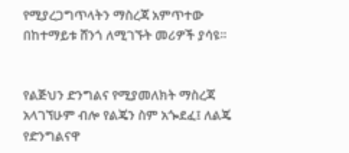የሚያረጋግጥላትን ማስረጃ አምጥተው በከተማይቱ ሸንጎ ለሚገኙት መሪዎች ያሳዩ።


የልጅህን ድንግልና የሚያመለክት ማስረጃ አላገኘሁም ብሎ የልጄን ስም አጐደፈ፤ ለልጄ የድንግልናዋ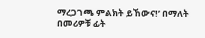ማረጋገጫ ምልክት ይኸውና!’ በማለት በመሪዎቹ ፊት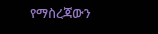የማስረጃውን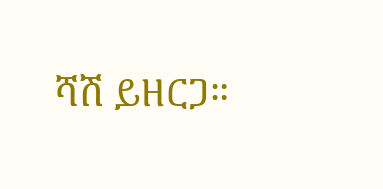ሻሽ ይዘርጋ።